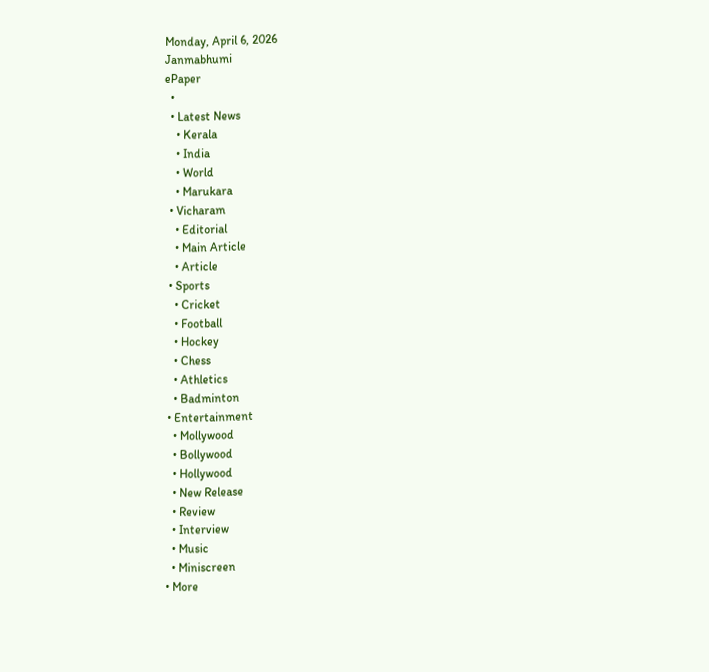Monday, April 6, 2026
Janmabhumi
ePaper
  •
  • Latest News
    • Kerala
    • India
    • World
    • Marukara
  • Vicharam
    • Editorial
    • Main Article
    • Article
  • Sports
    • Cricket
    • Football
    • Hockey
    • Chess
    • Athletics
    • Badminton
  • Entertainment
    • Mollywood
    • Bollywood
    • Hollywood
    • New Release
    • Review
    • Interview
    • Music
    • Miniscreen
  • More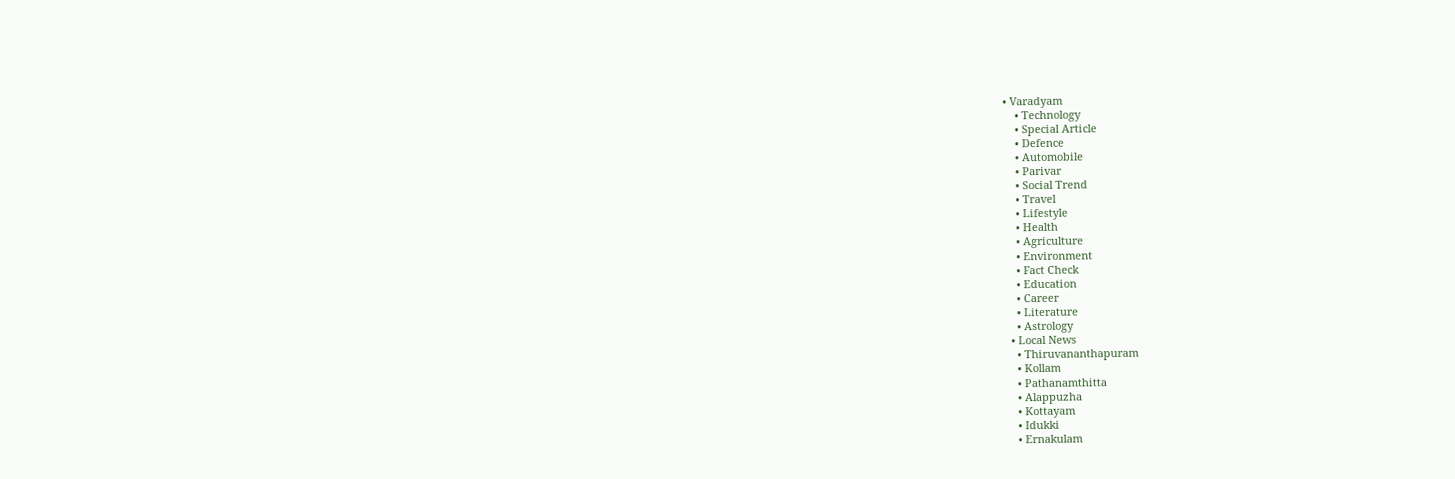• Varadyam
    • Technology
    • Special Article
    • Defence
    • Automobile
    • Parivar
    • Social Trend
    • Travel
    • Lifestyle
    • Health
    • Agriculture
    • Environment
    • Fact Check
    • Education
    • Career
    • Literature
    • Astrology
  • Local News
    • Thiruvananthapuram
    • Kollam
    • Pathanamthitta
    • Alappuzha
    • Kottayam
    • Idukki
    • Ernakulam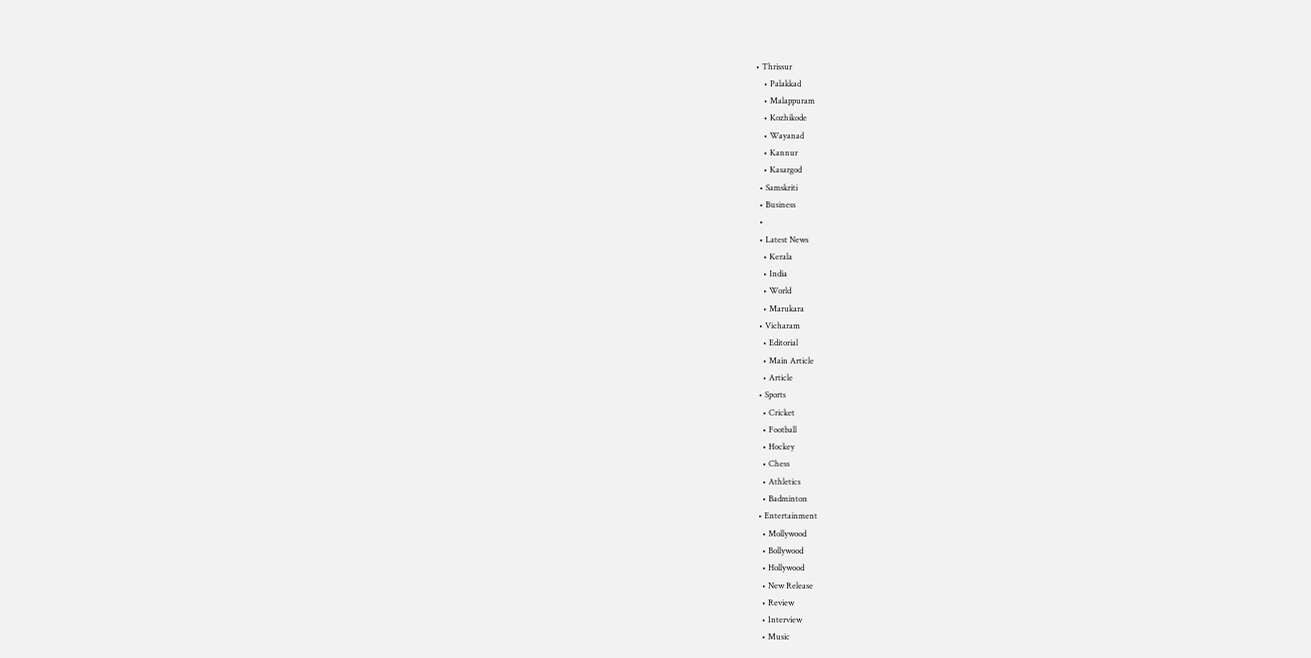• Thrissur
    • Palakkad
    • Malappuram
    • Kozhikode
    • Wayanad
    • Kannur
    • Kasargod
  • Samskriti
  • Business
  •
  • Latest News
    • Kerala
    • India
    • World
    • Marukara
  • Vicharam
    • Editorial
    • Main Article
    • Article
  • Sports
    • Cricket
    • Football
    • Hockey
    • Chess
    • Athletics
    • Badminton
  • Entertainment
    • Mollywood
    • Bollywood
    • Hollywood
    • New Release
    • Review
    • Interview
    • Music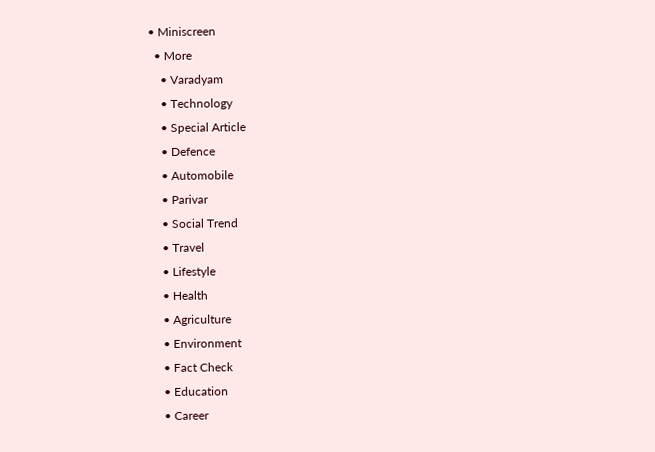• Miniscreen
  • More
    • Varadyam
    • Technology
    • Special Article
    • Defence
    • Automobile
    • Parivar
    • Social Trend
    • Travel
    • Lifestyle
    • Health
    • Agriculture
    • Environment
    • Fact Check
    • Education
    • Career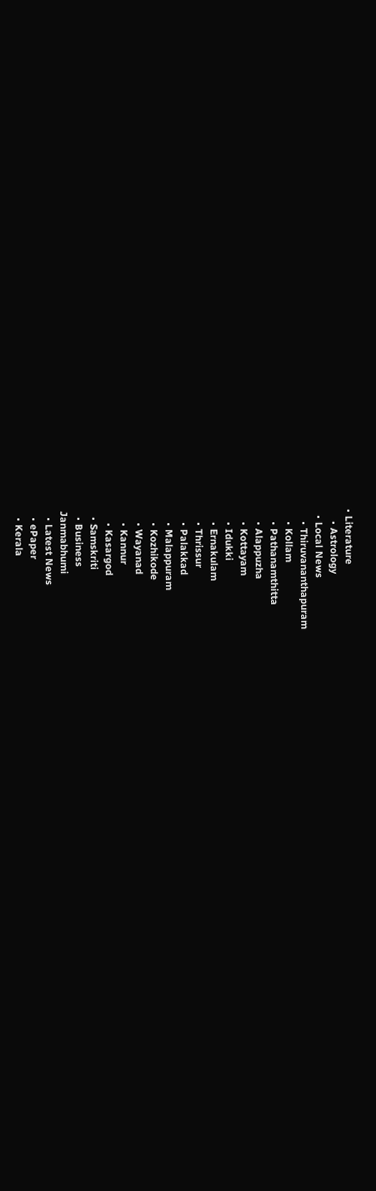• Literature
    • Astrology
  • Local News
    • Thiruvananthapuram
    • Kollam
    • Pathanamthitta
    • Alappuzha
    • Kottayam
    • Idukki
    • Ernakulam
    • Thrissur
    • Palakkad
    • Malappuram
    • Kozhikode
    • Wayanad
    • Kannur
    • Kasargod
  • Samskriti
  • Business
Janmabhumi
  • Latest News
  • ePaper
  • Kerala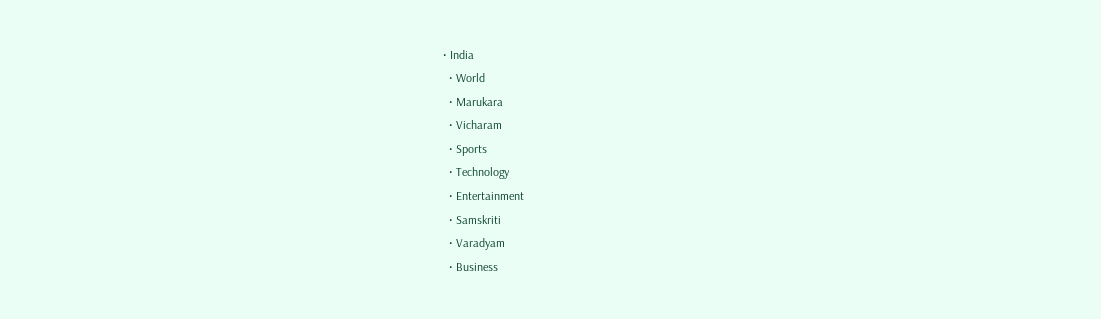• India
  • World
  • Marukara
  • Vicharam
  • Sports
  • Technology
  • Entertainment
  • Samskriti
  • Varadyam
  • Business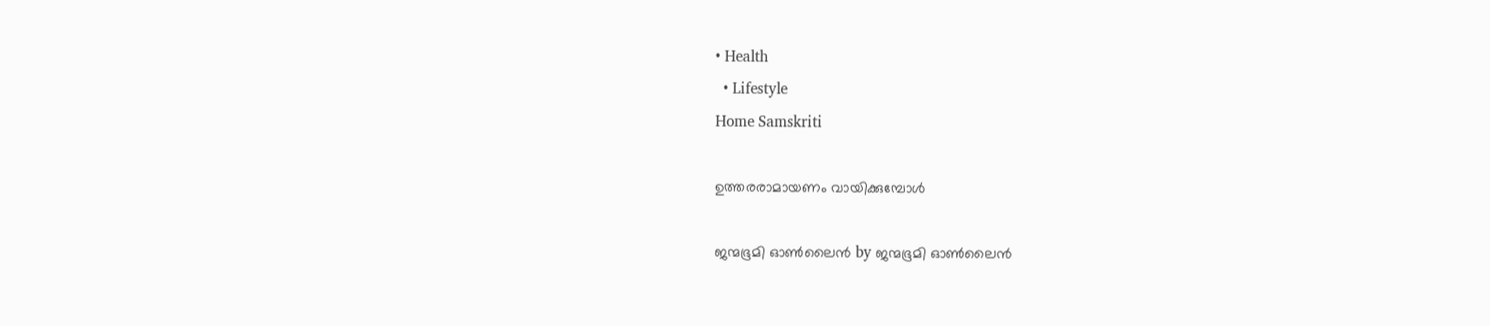• Health
  • Lifestyle
Home Samskriti

ഉത്തരരാമായണം വായിക്കുമ്പോൾ

ജന്മഭൂമി ഓണ്‍ലൈന്‍ by ജന്മഭൂമി ഓണ്‍ലൈന്‍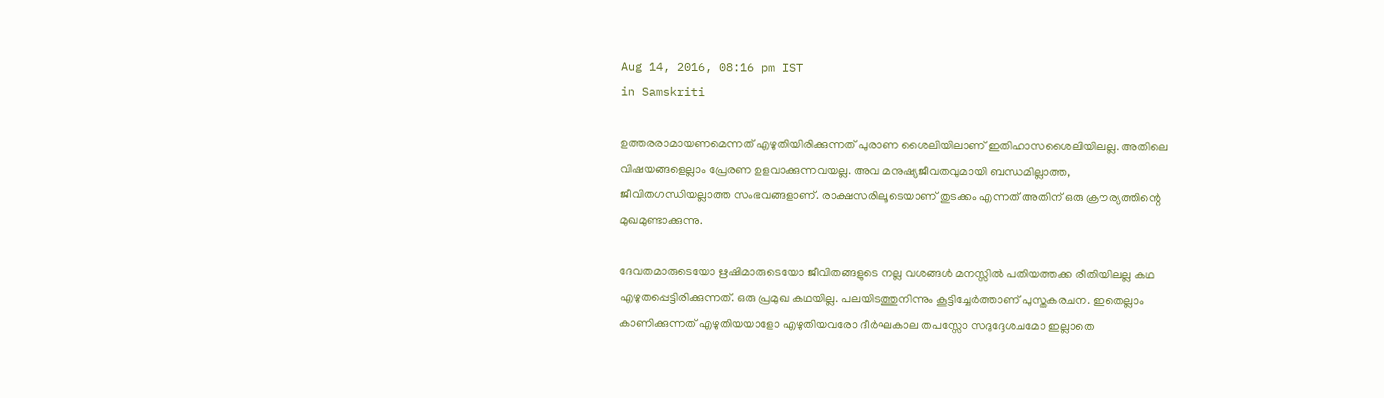Aug 14, 2016, 08:16 pm IST
in Samskriti

ഉത്തരരാമായണമെന്നത് എഴുതിയിരിക്കുന്നത് പുരാണ ശൈലിയിലാണ് ഇതിഹാസശൈലിയിലല്ല. അതിലെ വിഷയങ്ങളെല്ലാം പ്രേരണ ഉളവാക്കുന്നവയല്ല. അവ മനുഷ്യജീവതവുമായി ബന്ധമില്ലാത്ത, ജീവിതഗന്ധിയല്ലാത്ത സംഭവങ്ങളാണ്. രാക്ഷസരിലൂടെയാണ് തുടക്കം എന്നത് അതിന് ഒരു ക്രൗര്യത്തിന്റെ മുഖമുണ്ടാക്കുന്നു.

ദേവതമാരുടെയോ ഋഷിമാരുടെയോ ജീവിതങ്ങളുടെ നല്ല വശങ്ങൾ മനസ്സിൽ പതിയത്തക്ക രീതിയിലല്ല കഥ എഴുതപ്പെട്ടിരിക്കുന്നത്. ഒരു പ്രമുഖ കഥയില്ല. പലയിടത്തുനിന്നും കൂട്ടിച്ചേർത്താണ് പുസ്തകരചന. ഇതെല്ലാം കാണിക്കുന്നത് എഴുതിയയാളോ എഴുതിയവരോ ദീർഘകാല തപസ്സോ സദുദ്ദേശചമോ ഇല്ലാതെ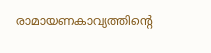രാമായണകാവ്യത്തിന്റെ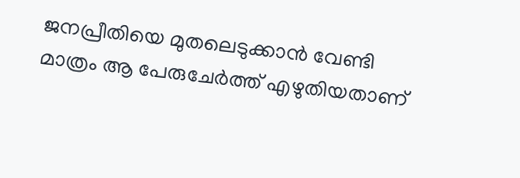ജനപ്രീതിയെ മുതലെടുക്കാൻ വേണ്ടി മാത്രം ആ പേരുചേർത്ത് എഴുതിയതാണ്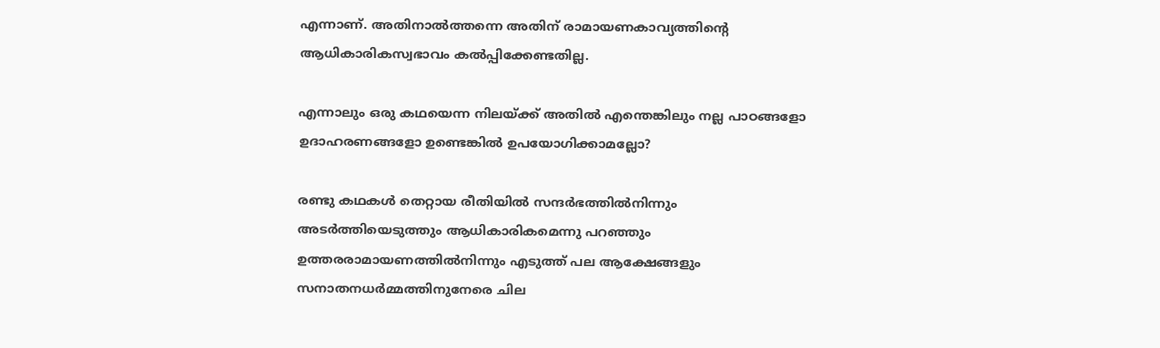എന്നാണ്. അതിനാൽത്തന്നെ അതിന് രാമായണകാവ്യത്തിന്റെ ആധികാരികസ്വഭാവം കൽപ്പിക്കേണ്ടതില്ല.

എന്നാലും ഒരു കഥയെന്ന നിലയ്‌ക്ക് അതിൽ എന്തെങ്കിലും നല്ല പാഠങ്ങളോ ഉദാഹരണങ്ങളോ ഉണ്ടെങ്കിൽ ഉപയോഗിക്കാമല്ലോ?

രണ്ടു കഥകൾ തെറ്റായ രീതിയിൽ സന്ദർഭത്തിൽനിന്നും അടർത്തിയെടുത്തും ആധികാരികമെന്നു പറഞ്ഞും ഉത്തരരാമായണത്തിൽനിന്നും എടുത്ത് പല ആക്ഷേങ്ങളും സനാതനധർമ്മത്തിനുനേരെ ചില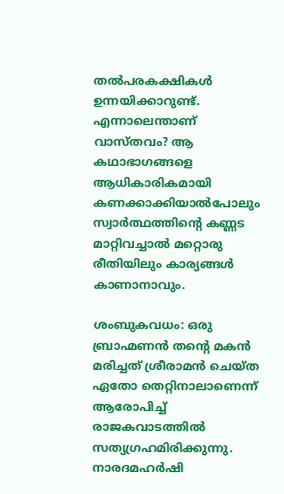തൽപരകക്ഷികൾ ഉന്നയിക്കാറുണ്ട്. എന്നാലെന്താണ് വാസ്തവം? ആ കഥാഭാഗങ്ങളെ ആധികാരികമായി കണക്കാക്കിയാൽപോലും സ്വാർത്ഥത്തിന്റെ കണ്ണട മാറ്റിവച്ചാൽ മറ്റൊരു രീതിയിലും കാര്യങ്ങൾ കാണാനാവും.

ശംബുകവധം: ഒരു ബ്രാഹ്മണൻ തന്റെ മകൻ മരിച്ചത് ശ്രീരാമൻ ചെയ്ത ഏതോ തെറ്റിനാലാണെന്ന് ആരോപിച്ച് രാജകവാടത്തിൽ സത്യഗ്രഹമിരിക്കുന്നു. നാരദമഹർഷി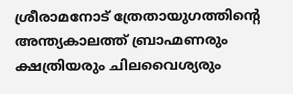ശ്രീരാമനോട് ത്രേതായുഗത്തിന്റെ അന്ത്യകാലത്ത് ബ്രാഹ്മണരും ക്ഷത്രിയരും ചിലവൈശ്യരും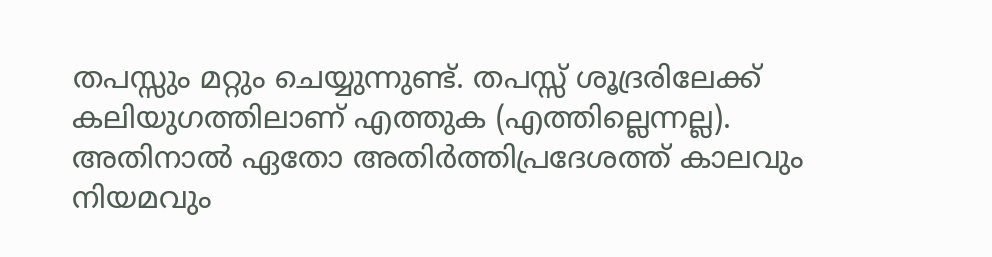തപസ്സും മറ്റും ചെയ്യുന്നുണ്ട്. തപസ്സ് ശൂദ്രരിലേക്ക് കലിയുഗത്തിലാണ് എത്തുക (എത്തില്ലെന്നല്ല). അതിനാൽ ഏതോ അതിർത്തിപ്രദേശത്ത് കാലവും നിയമവും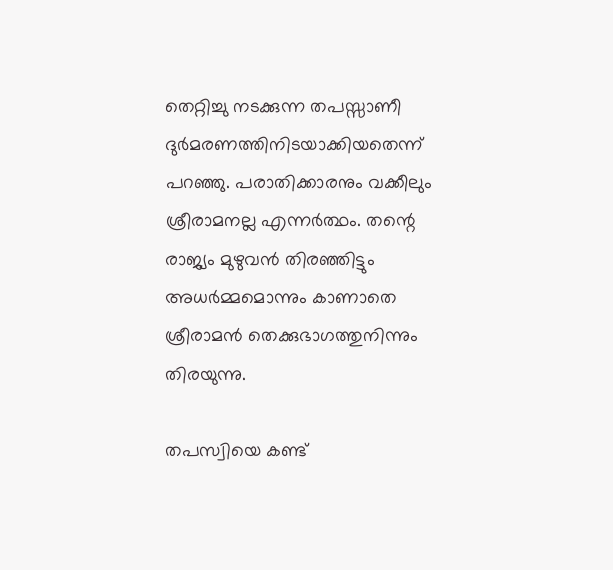തെറ്റിച്ചു നടക്കുന്ന തപസ്സാണീ ദുർമരണത്തിനിടയാക്കിയതെന്ന് പറഞ്ഞു. പരാതിക്കാരനും വക്കീലും ശ്രീരാമനല്ല എന്നർത്ഥം. തന്റെ രാജ്യം മുഴുവൻ തിരഞ്ഞിട്ടും അധർമ്മമൊന്നും കാണാതെ ശ്രീരാമൻ തെക്കുഭാഗത്തുനിന്നും തിരയുന്നു.

തപസ്വിയെ കണ്ട്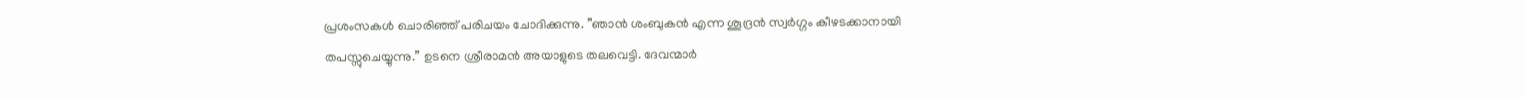പ്രശംസകൾ ചൊരിഞ്ഞ് പരിചയം ചോദിക്കുന്നു. ”ഞാൻ ശംബുകൻ എന്ന ശൂദ്രൻ സ്വർഗ്ഗം കീഴടക്കാനായി തപസ്സുചെയ്യുന്നു.” ഉടനെ ശ്രീരാമൻ അയാളുടെ തലവെട്ടി. ദേവന്മാർ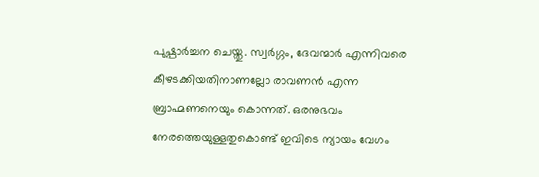പുഷ്പാർച്ചന ചെയ്തു. സ്വർഗ്ഗം, ദേവന്മാർ എന്നിവരെ കീഴടക്കിയതിനാണല്ലോ രാവണൻ എന്ന ബ്രാഹ്മണനെയും കൊന്നത്. ഒരനുഭവം നേരത്തെയുള്ളതുകൊണ്ട് ഇവിടെ ന്യായം വേഗം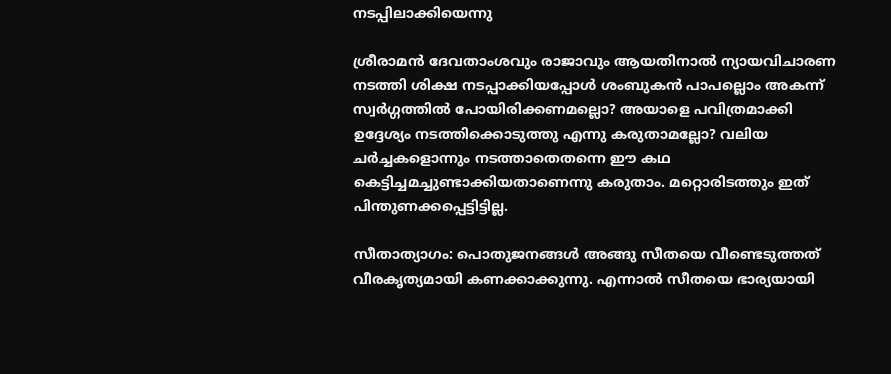നടപ്പിലാക്കിയെന്നു

ശ്രീരാമൻ ദേവതാംശവും രാജാവും ആയതിനാൽ ന്യായവിചാരണ നടത്തി ശിക്ഷ നടപ്പാക്കിയപ്പോൾ ശംബുകൻ പാപല്ലൊം അകന്ന് സ്വർഗ്ഗത്തിൽ പോയിരിക്കണമല്ലൊ? അയാളെ പവിത്രമാക്കി ഉദ്ദേശ്യം നടത്തിക്കൊടുത്തു എന്നു കരുതാമല്ലോ? വലിയ ചർച്ചകളൊന്നും നടത്താതെതന്നെ ഈ കഥ കെട്ടിച്ചമച്ചുണ്ടാക്കിയതാണെന്നു കരുതാം. മറ്റൊരിടത്തും ഇത് പിന്തുണക്കപ്പെട്ടിട്ടില്ല.

സീതാത്യാഗം: പൊതുജനങ്ങൾ അങ്ങു സീതയെ വീണ്ടെടുത്തത് വീരകൃത്യമായി കണക്കാക്കുന്നു. എന്നാൽ സീതയെ ഭാര്യയായി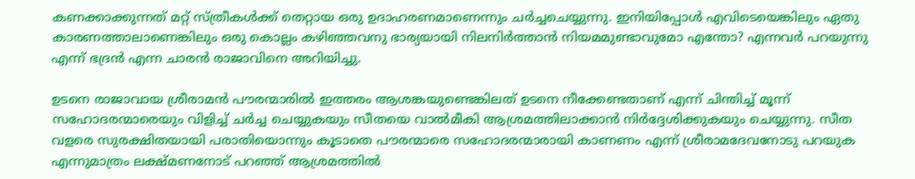കണക്കാക്കുന്നത് മറ്റ് സ്ത്രീകൾക്ക് തെറ്റായ ഒരു ഉദാഹരണമാണെന്നും ചർച്ചചെയ്യുന്നു. ഇനിയിപ്പോൾ എവിടെയെങ്കിലും ഏതു കാരണത്താലാണെങ്കിലും ഒരു കൊല്ലം കഴിഞ്ഞവനു ഭാര്യയായി നിലനിർത്താൻ നിയമമുണ്ടാവുമോ എന്തോ? എന്നവർ പറയുന്നു എന്ന് ഭദ്രൻ എന്ന ചാരൻ രാജാവിനെ അറിയിച്ചു.

ഉടനെ രാജാവായ ശ്രീരാമൻ പൗരന്മാരിൽ ഇത്തരം ആശങ്കയുണ്ടെങ്കിലത് ഉടനെ നീക്കേണ്ടതാണ് എന്ന് ചിന്തിച്ച് മൂന്ന് സഹോദരന്മാരെയും വിളിച്ച് ചർച്ച ചെയ്യുകയും സീതയെ വാൽമീകി ആശ്രമത്തിലാക്കാൻ നിർദ്ദേശിക്കുകയും ചെയ്യുന്നു. സീത വളരെ സുരക്ഷിതയായി പരാതിയൊന്നും കൂടാതെ പൗരന്മാരെ സഹോദരന്മാരായി കാണണം എന്ന് ശ്രീരാമദേവനോടു പറയുക എന്നുമാത്രം ലക്ഷ്മണനോട് പറഞ്ഞ് ആശ്രമത്തിൽ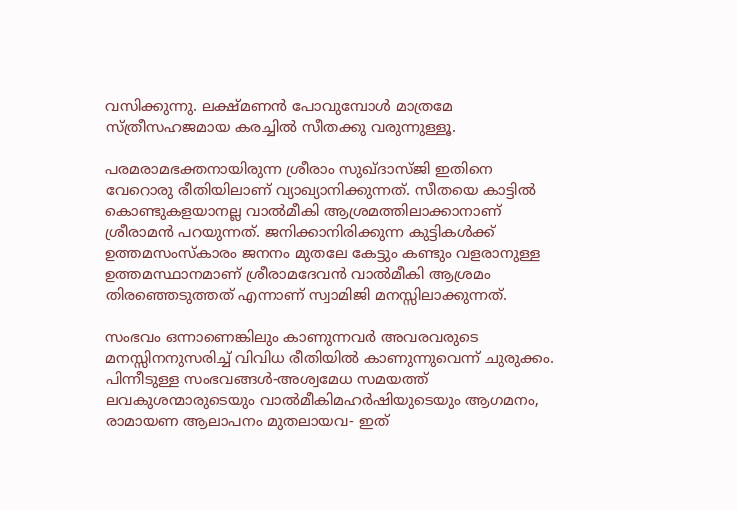വസിക്കുന്നു. ലക്ഷ്മണൻ പോവുമ്പോൾ മാത്രമേ സ്ത്രീസഹജമായ കരച്ചിൽ സീതക്കു വരുന്നുള്ളൂ.

പരമരാമഭക്തനായിരുന്ന ശ്രീരാം സുഖ്ദാസ്ജി ഇതിനെ വേറൊരു രീതിയിലാണ് വ്യാഖ്യാനിക്കുന്നത്. സീതയെ കാട്ടിൽ കൊണ്ടുകളയാനല്ല വാൽമീകി ആശ്രമത്തിലാക്കാനാണ് ശ്രീരാമൻ പറയുന്നത്. ജനിക്കാനിരിക്കുന്ന കുട്ടികൾക്ക് ഉത്തമസംസ്‌കാരം ജനനം മുതലേ കേട്ടും കണ്ടും വളരാനുള്ള ഉത്തമസ്ഥാനമാണ് ശ്രീരാമദേവൻ വാൽമീകി ആശ്രമം തിരഞ്ഞെടുത്തത് എന്നാണ് സ്വാമിജി മനസ്സിലാക്കുന്നത്.

സംഭവം ഒന്നാണെങ്കിലും കാണുന്നവർ അവരവരുടെ മനസ്സിനനുസരിച്ച് വിവിധ രീതിയിൽ കാണുന്നുവെന്ന് ചുരുക്കം. പിന്നീടുള്ള സംഭവങ്ങൾ-അശ്വമേധ സമയത്ത് ലവകുശന്മാരുടെയും വാൽമീകിമഹർഷിയുടെയും ആഗമനം, രാമായണ ആലാപനം മുതലായവ- ഇത്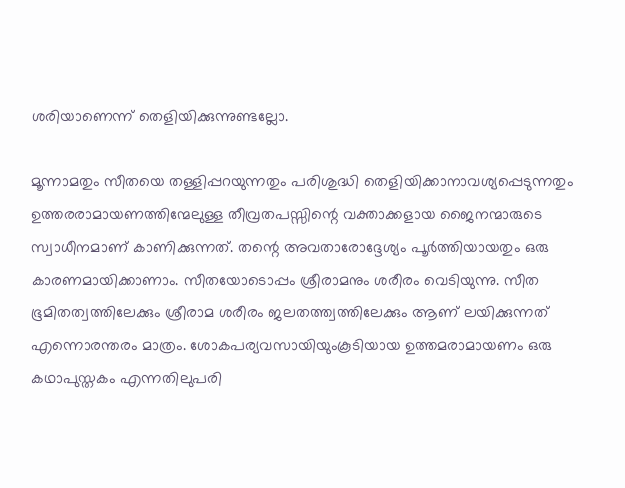ശരിയാണെന്ന് തെളിയിക്കുന്നുണ്ടല്ലോ.

മൂന്നാമതും സീതയെ തള്ളിപ്പറയുന്നതും പരിശുദ്ധി തെളിയിക്കാനാവശ്യപ്പെടുന്നതും ഉത്തരരാമായണത്തിന്മേലുള്ള തീവ്രതപസ്സിന്റെ വക്താക്കളായ ജൈനന്മാരുടെ സ്വാധീനമാണ് കാണിക്കുന്നത്. തന്റെ അവതാരോദ്ദേശ്യം പൂർത്തിയായതും ഒരു കാരണമായിക്കാണാം. സീതയോടൊപ്പം ശ്രീരാമനും ശരീരം വെടിയുന്നു. സീത ഭൂമിതത്വത്തിലേക്കും ശ്രീരാമ ശരീരം ജലതത്ത്വത്തിലേക്കും ആണ് ലയിക്കുന്നത് എന്നൊരന്തരം മാത്രം. ശോകപര്യവസായിയുംകൂടിയായ ഉത്തമരാമായണം ഒരു കഥാപുസ്തകം എന്നതിലുപരി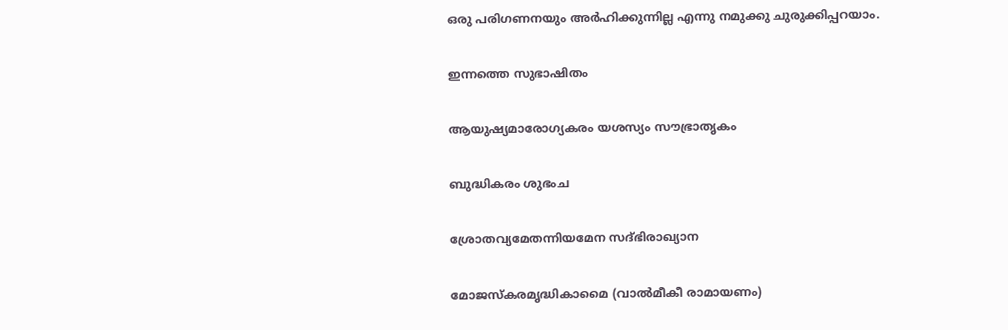ഒരു പരിഗണനയും അർഹിക്കുന്നില്ല എന്നു നമുക്കു ചുരുക്കിപ്പറയാം.

ഇന്നത്തെ സുഭാഷിതം

ആയുഷ്യമാരോഗ്യകരം യശസ്യം സൗഭ്രാതൃകം

ബുദ്ധികരം ശുഭംച

ശ്രോതവ്യമേതന്നിയമേന സദ്ഭിരാഖ്യാന

മോജസ്‌കരമൃദ്ധികാമൈ (വാൽമീകീ രാമായണം)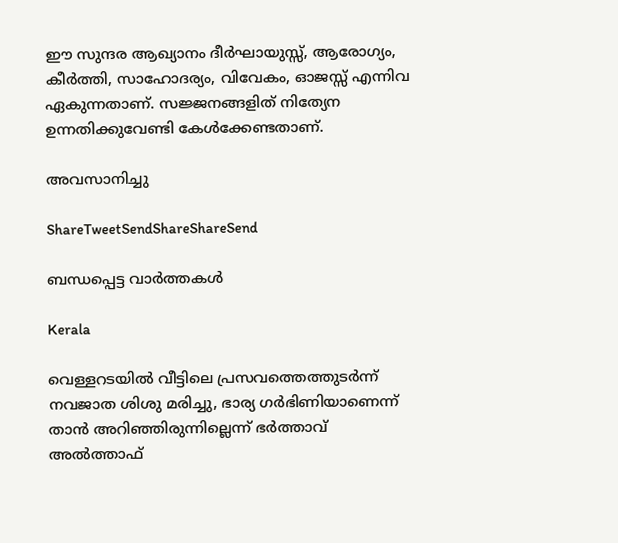ഈ സുന്ദര ആഖ്യാനം ദീർഘായുസ്സ്, ആരോഗ്യം, കീർത്തി, സാഹോദര്യം, വിവേകം, ഓജസ്സ് എന്നിവ ഏകുന്നതാണ്. സജ്ജനങ്ങളിത് നിത്യേന ഉന്നതിക്കുവേണ്ടി കേൾക്കേണ്ടതാണ്.

അവസാനിച്ചു

ShareTweetSendShareShareSend

ബന്ധപ്പെട്ട വാര്‍ത്തകള്‍

Kerala

വെള്ളറടയിൽ വീട്ടിലെ പ്രസവത്തെത്തുടർന്ന് നവജാത ശിശു മരിച്ചു, ഭാര്യ ഗർഭിണിയാണെന്ന് താൻ അറിഞ്ഞിരുന്നില്ലെന്ന് ഭർത്താവ് അൽത്താഫ്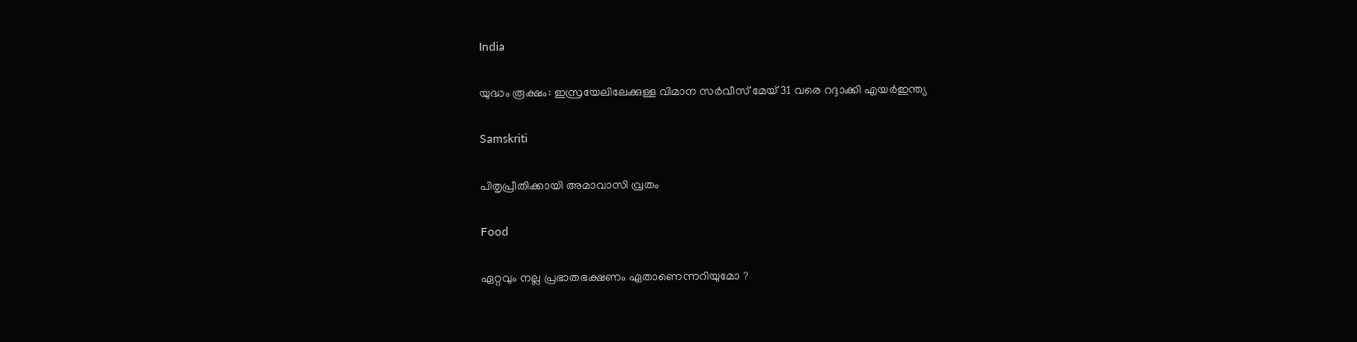India

യുദ്ധം രൂക്ഷം: ഇസ്രയേലിലേക്കുള്ള വിമാന സര്‍വീസ് മേയ് 31 വരെ റദ്ദാക്കി എയര്‍ഇന്ത്യ

Samskriti

പിതൃപ്രീതിക്കായി അമാവാസി വ്രതം

Food

ഏറ്റവും നല്ല പ്രഭാതഭക്ഷണം ഏതാണെന്നറിയുമോ ?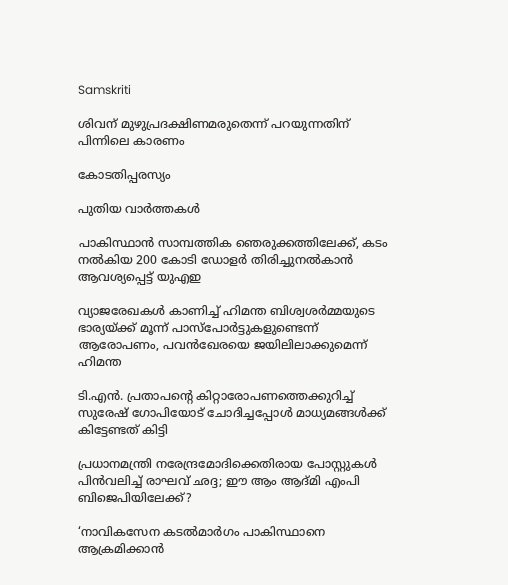Samskriti

ശിവന് മുഴുപ്രദക്ഷിണമരുതെന്ന് പറയുന്നതിന് പിന്നിലെ കാരണം

കോടതിപ്പരസ്യം

പുതിയ വാര്‍ത്തകള്‍

പാകിസ്ഥാന്‍ സാമ്പത്തിക ഞെരുക്കത്തിലേക്ക്, കടം നല്‍കിയ 200 കോടി ഡോളര്‍ തിരിച്ചുനല്‍കാന്‍ ആവശ്യപ്പെട്ട് യുഎഇ

വ്യാജരേഖകള്‍ കാണിച്ച് ഹിമന്ത ബിശ്വശര്‍മ്മയുടെ ഭാര്യയ്‌ക്ക് മൂന്ന് പാസ്പോര്‍ട്ടുകളുണ്ടെന്ന് ആരോപണം, പവന്‍ഖേരയെ ജയിലിലാക്കുമെന്ന് ഹിമന്ത

ടി.എന്‍. പ്രതാപന്റെ കിറ്റാരോപണത്തെക്കുറിച്ച് സുരേഷ് ഗോപിയോട് ചോദിച്ചപ്പോള്‍ മാധ്യമങ്ങള്‍ക്ക് കിട്ടേണ്ടത് കിട്ടി

പ്രധാനമന്ത്രി നരേന്ദ്രമോദിക്കെതിരായ പോസ്റ്റുകള്‍ പിന്‍വലിച്ച് രാഘവ് ഛദ്ദ; ഈ ആം ആദ്മി എംപി ബിജെപിയിലേക്ക്?

‘നാവികസേന കടൽമാർഗം പാകിസ്ഥാനെ ആക്രമിക്കാൻ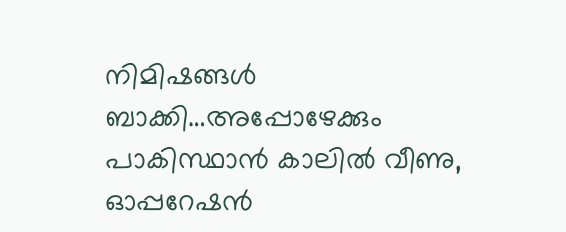നിമിഷങ്ങള്‍ ബാക്കി…അപ്പോഴേക്കും പാകിസ്ഥാന്‍ കാലില്‍ വീണു, ഓപ്പറേഷന്‍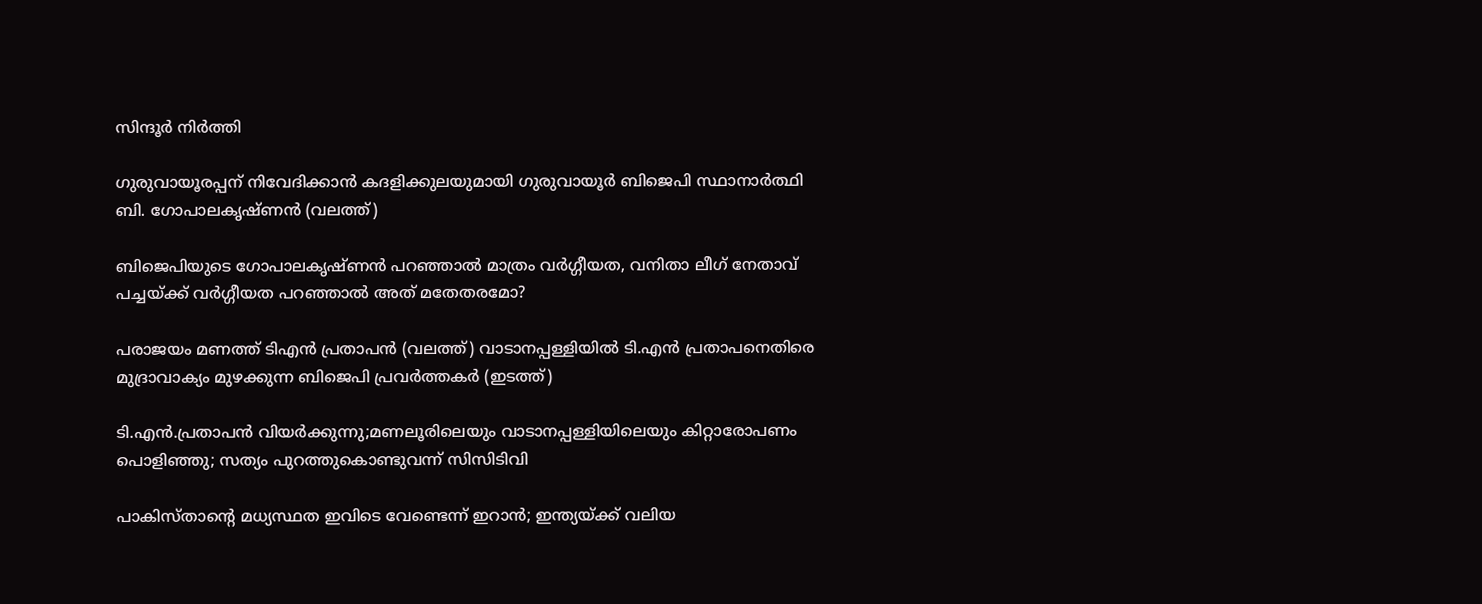സിന്ദൂര്‍ നിര്‍ത്തി

ഗുരുവായൂരപ്പന് നിവേദിക്കാന്‍ കദളിക്കുലയുമായി ഗുരുവായൂര്‍ ബിജെപി സ്ഥാനാര്‍ത്ഥി ബി. ഗോപാലകൃഷ്ണന്‍ (വലത്ത്)

ബിജെപിയുടെ ഗോപാലകൃഷ്ണന്‍ പറഞ്ഞാല്‍ മാത്രം വര്‍ഗ്ഗീയത, വനിതാ ലീഗ് നേതാവ് പച്ചയ്‌ക്ക് വര്‍ഗ്ഗീയത പറഞ്ഞാല്‍ അത് മതേതരമോ?

പരാജയം മണത്ത് ടിഎന്‍ പ്രതാപന്‍ (വലത്ത്) വാടാനപ്പള്ളിയില്‍ ടി.എന്‍ പ്രതാപനെതിരെ മുദ്രാവാക്യം മുഴക്കുന്ന ബിജെപി പ്രവര്‍ത്തകര്‍ (ഇടത്ത്)

ടി.എന്‍.പ്രതാപന്‍ വിയര്‍ക്കുന്നു;മണലൂരിലെയും വാടാനപ്പള്ളിയിലെയും കിറ്റാരോപണം പൊളിഞ്ഞു; സത്യം പുറത്തുകൊണ്ടുവന്ന് സിസിടിവി

പാകിസ്താന്റെ മധ്യസ്ഥത ഇവിടെ വേണ്ടെന്ന് ഇറാൻ; ഇന്ത്യയ്‌ക്ക് വലിയ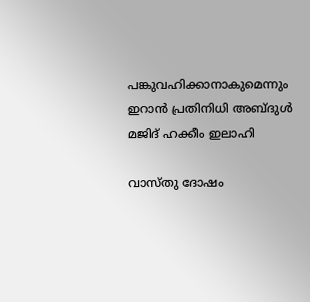പങ്കുവഹിക്കാനാകുമെന്നും ഇറാൻ പ്രതിനിധി അബ്ദുൾ മജിദ് ഹക്കീം ഇലാഹി

വാസ്തു ദോഷം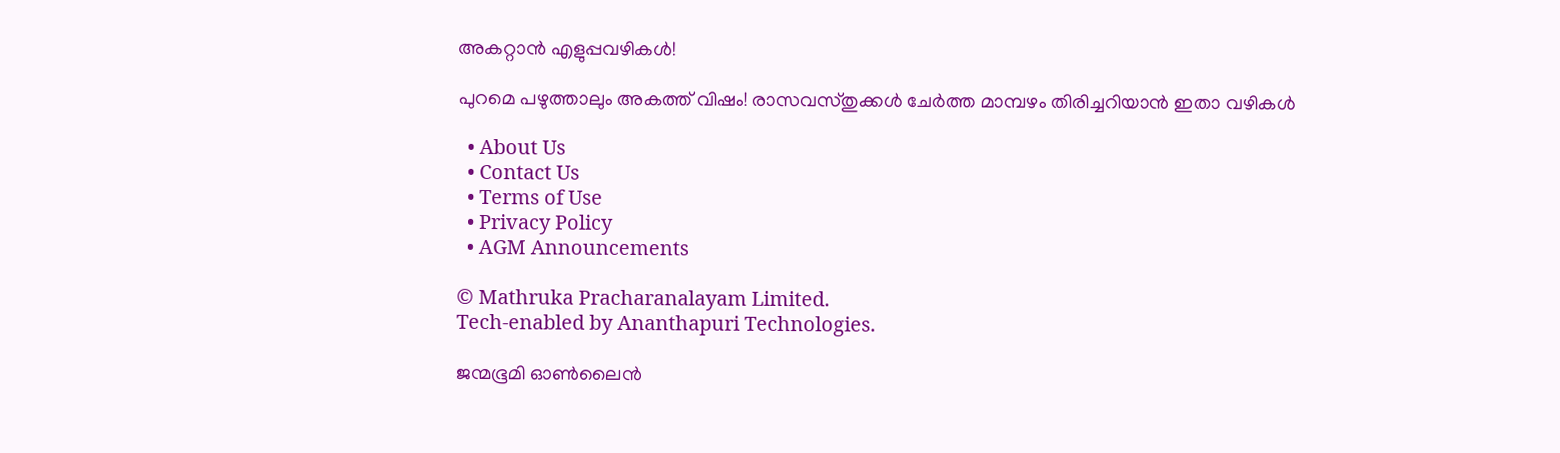അകറ്റാൻ എളുപ്പവഴികൾ!

പുറമെ പഴുത്താലും അകത്ത് വിഷം! രാസവസ്തുക്കൾ ചേർത്ത മാമ്പഴം തിരിച്ചറിയാൻ ഇതാ വഴികൾ

  • About Us
  • Contact Us
  • Terms of Use
  • Privacy Policy
  • AGM Announcements

© Mathruka Pracharanalayam Limited.
Tech-enabled by Ananthapuri Technologies.

ജന്മഭൂമി ഓണ്‍ലൈന്‍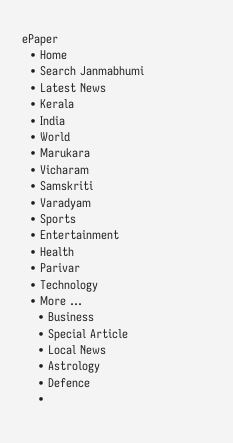ePaper
  • Home
  • Search Janmabhumi
  • Latest News
  • Kerala
  • India
  • World
  • Marukara
  • Vicharam
  • Samskriti
  • Varadyam
  • Sports
  • Entertainment
  • Health
  • Parivar
  • Technology
  • More …
    • Business
    • Special Article
    • Local News
    • Astrology
    • Defence
    •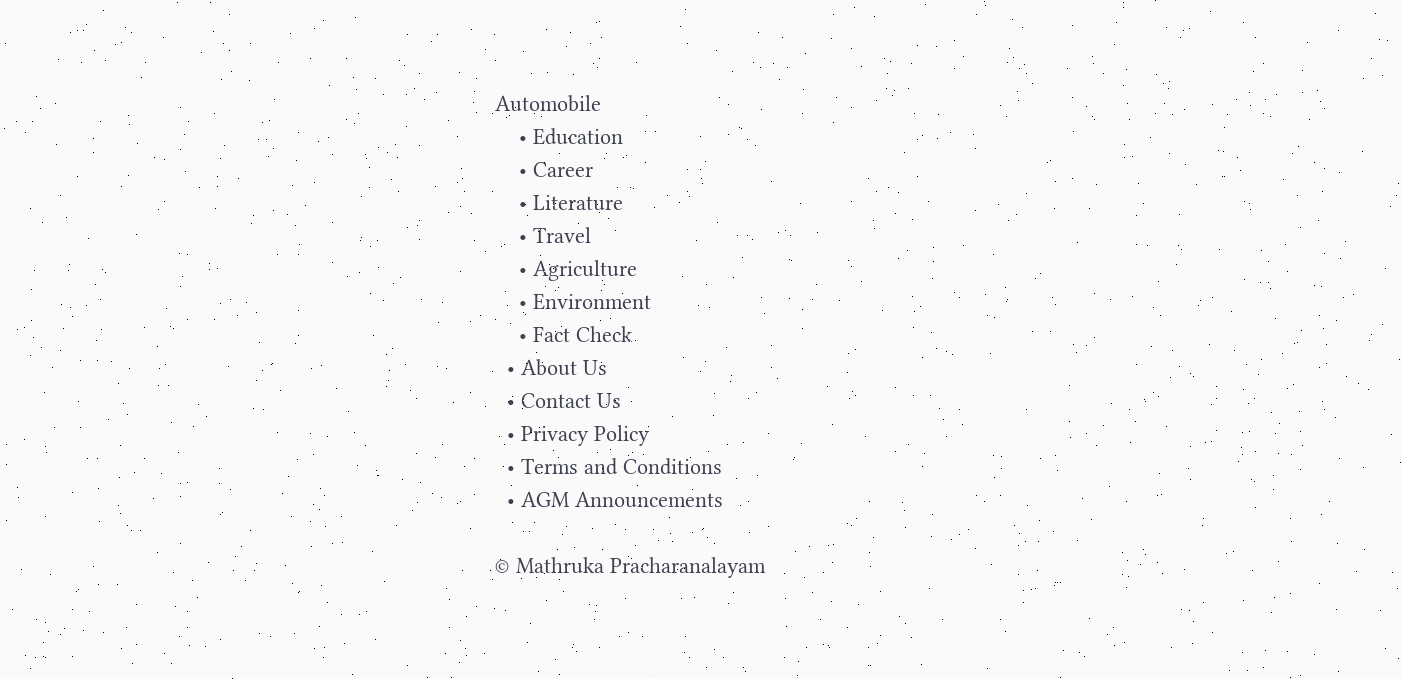Automobile
    • Education
    • Career
    • Literature
    • Travel
    • Agriculture
    • Environment
    • Fact Check
  • About Us
  • Contact Us
  • Privacy Policy
  • Terms and Conditions
  • AGM Announcements

© Mathruka Pracharanalayam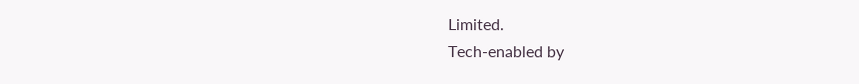Limited.
Tech-enabled by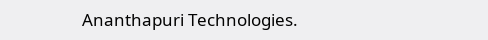Ananthapuri Technologies.